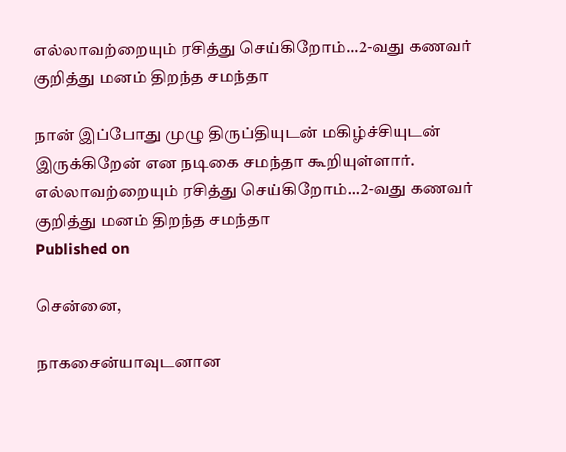எல்லாவற்றையும் ரசித்து செய்கிறோம்...2-வது கணவர் குறித்து மனம் திறந்த சமந்தா

நான் இப்போது முழு திருப்தியுடன் மகிழ்ச்சியுடன் இருக்கிறேன் என நடிகை சமந்தா கூறியுள்ளார்.
எல்லாவற்றையும் ரசித்து செய்கிறோம்...2-வது கணவர் குறித்து மனம் திறந்த சமந்தா
Published on

சென்னை,

நாகசைன்யாவுடனான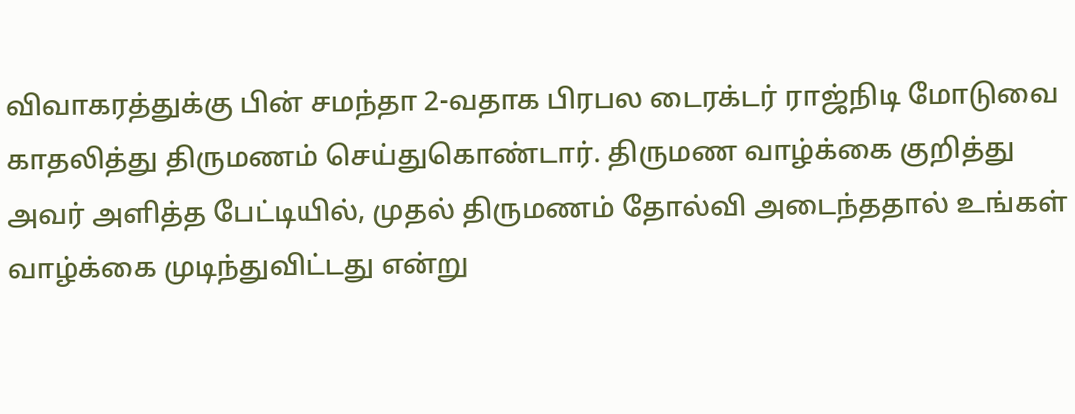விவாகரத்துக்கு பின் சமந்தா 2-வதாக பிரபல டைரக்டர் ராஜ்நிடி மோடுவை காதலித்து திருமணம் செய்துகொண்டார். திருமண வாழ்க்கை குறித்து அவர் அளித்த பேட்டியில், முதல் திருமணம் தோல்வி அடைந்ததால் உங்கள் வாழ்க்கை முடிந்துவிட்டது என்று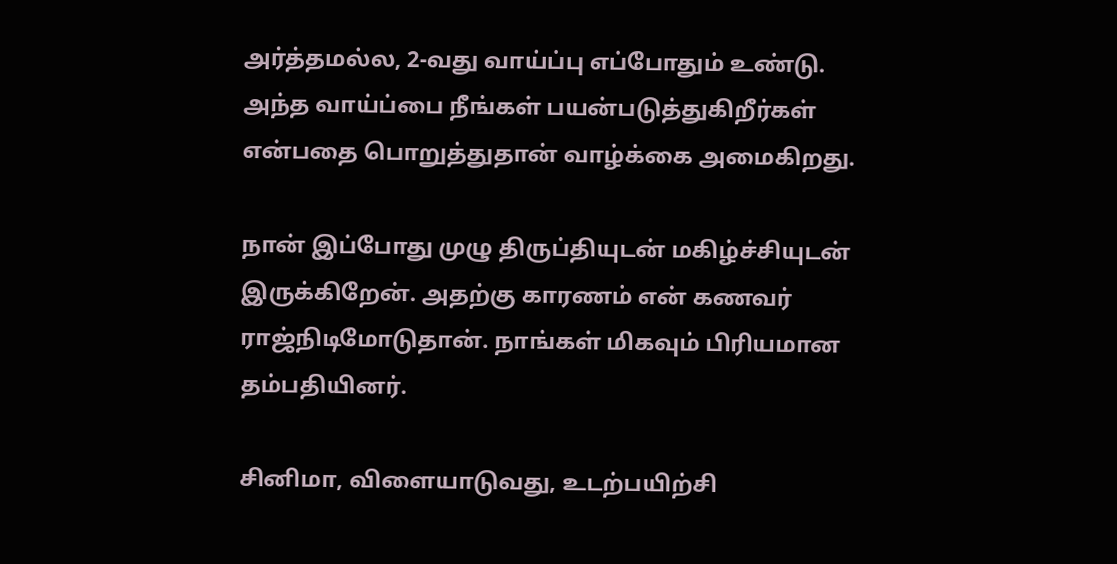அர்த்தமல்ல, 2-வது வாய்ப்பு எப்போதும் உண்டு. அந்த வாய்ப்பை நீங்கள் பயன்படுத்துகிறீர்கள் என்பதை பொறுத்துதான் வாழ்க்கை அமைகிறது.

நான் இப்போது முழு திருப்தியுடன் மகிழ்ச்சியுடன் இருக்கிறேன். அதற்கு காரணம் என் கணவர் ராஜ்நிடிமோடுதான். நாங்கள் மிகவும் பிரியமான தம்பதியினர்.

சினிமா, விளையாடுவது, உடற்பயிற்சி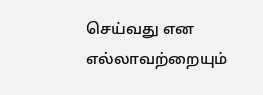செய்வது என எல்லாவற்றையும்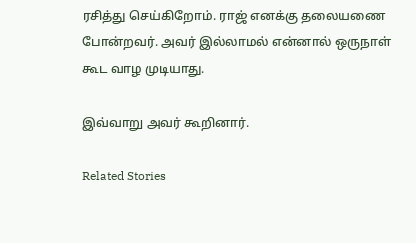ரசித்து செய்கிறோம். ராஜ் எனக்கு தலையணை போன்றவர். அவர் இல்லாமல் என்னால் ஒருநாள் கூட வாழ முடியாது.

இவ்வாறு அவர் கூறினார்.

Related Stories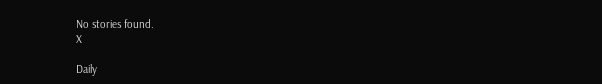No stories found.
X

Daily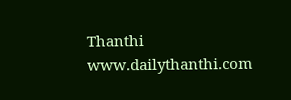Thanthi
www.dailythanthi.com